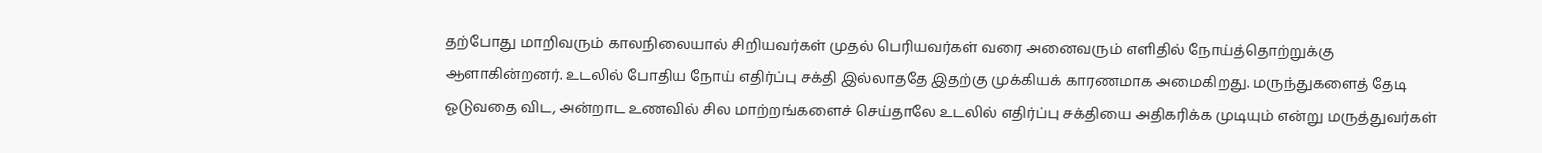தற்போது மாறிவரும் காலநிலையால் சிறியவர்கள் முதல் பெரியவர்கள் வரை அனைவரும் எளிதில் நோய்த்தொற்றுக்கு ஆளாகின்றனர். உடலில் போதிய நோய் எதிர்ப்பு சக்தி இல்லாததே இதற்கு முக்கியக் காரணமாக அமைகிறது. மருந்துகளைத் தேடி ஓடுவதை விட, அன்றாட உணவில் சில மாற்றங்களைச் செய்தாலே உடலில் எதிர்ப்பு சக்தியை அதிகரிக்க முடியும் என்று மருத்துவர்கள்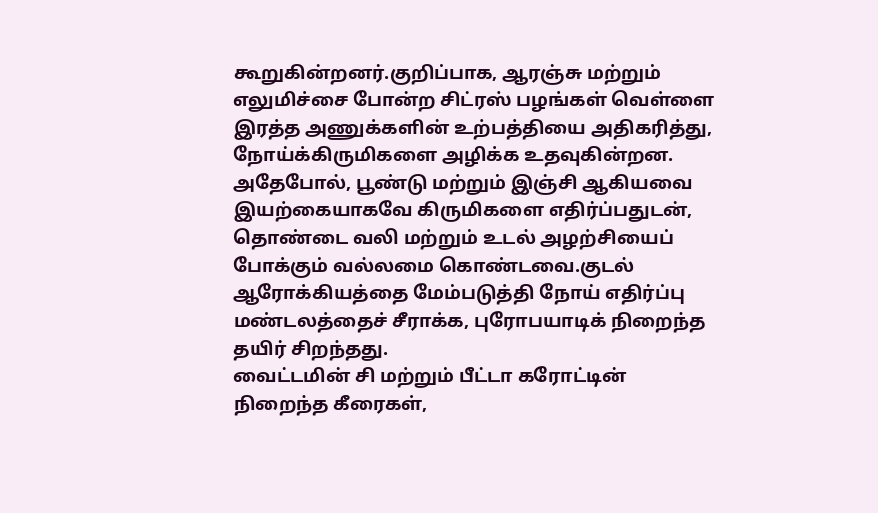கூறுகின்றனர்.குறிப்பாக, ஆரஞ்சு மற்றும் எலுமிச்சை போன்ற சிட்ரஸ் பழங்கள் வெள்ளை இரத்த அணுக்களின் உற்பத்தியை அதிகரித்து, நோய்க்கிருமிகளை அழிக்க உதவுகின்றன.
அதேபோல், பூண்டு மற்றும் இஞ்சி ஆகியவை இயற்கையாகவே கிருமிகளை எதிர்ப்பதுடன், தொண்டை வலி மற்றும் உடல் அழற்சியைப் போக்கும் வல்லமை கொண்டவை.குடல் ஆரோக்கியத்தை மேம்படுத்தி நோய் எதிர்ப்பு மண்டலத்தைச் சீராக்க, புரோபயாடிக் நிறைந்த தயிர் சிறந்தது.
வைட்டமின் சி மற்றும் பீட்டா கரோட்டின் நிறைந்த கீரைகள்,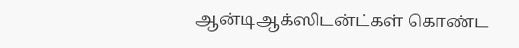ஆன்டிஆக்ஸிடன்ட்கள் கொண்ட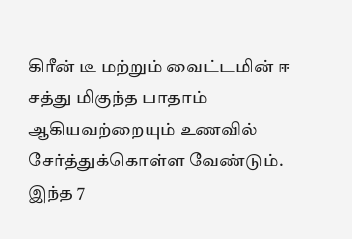கிரீன் டீ மற்றும் வைட்டமின் ஈ சத்து மிகுந்த பாதாம் ஆகியவற்றையும் உணவில் சேர்த்துக்கொள்ள வேண்டும். இந்த 7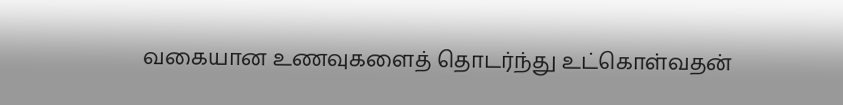வகையான உணவுகளைத் தொடர்ந்து உட்கொள்வதன்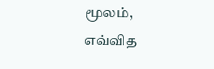மூலம், எவ்வித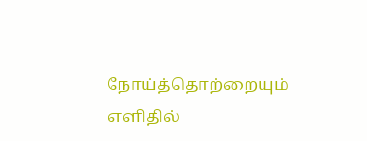நோய்த்தொற்றையும் எளிதில்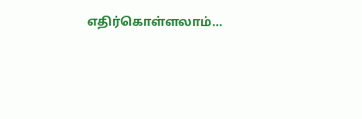எதிர்கொள்ளலாம்…